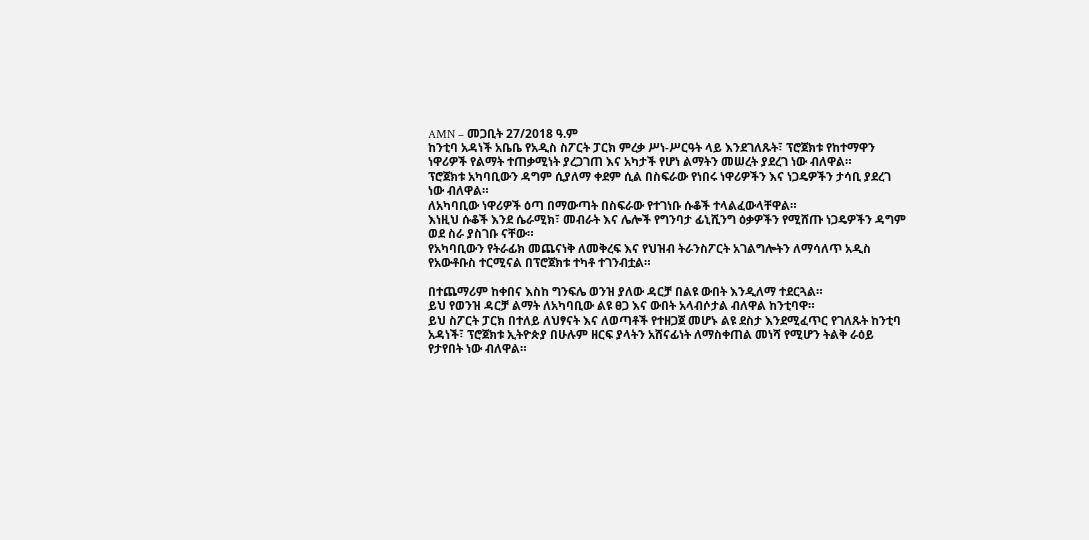AMN – መጋቢት 27/2018 ዓ.ም
ከንቲባ አዳነች አቤቤ የአዲስ ስፖርት ፓርክ ምረቃ ሥነ-ሥርዓት ላይ እንደገለጹት፣ ፕሮጀክቱ የከተማዋን ነዋሪዎች የልማት ተጠቃሚነት ያረጋገጠ እና አካታች የሆነ ልማትን መሠረት ያደረገ ነው ብለዋል።
ፕሮጀክቱ አካባቢውን ዳግም ሲያለማ ቀደም ሲል በስፍራው የነበሩ ነዋሪዎችን እና ነጋዴዎችን ታሳቢ ያደረገ ነው ብለዋል።
ለአካባቢው ነዋሪዎች ዕጣ በማውጣት በስፍራው የተገነቡ ሱቆች ተላልፈውላቸዋል።
እነዚህ ሱቆች እንደ ሴራሚክ፣ መብራት እና ሌሎች የግንባታ ፊኒሺንግ ዕቃዎችን የሚሸጡ ነጋዴዎችን ዳግም ወደ ስራ ያስገቡ ናቸው።
የአካባቢውን የትራፊክ መጨናነቅ ለመቅረፍ እና የህዝብ ትራንስፖርት አገልግሎትን ለማሳለጥ አዲስ የአውቶቡስ ተርሚናል በፕሮጀክቱ ተካቶ ተገንብቷል።

በተጨማሪም ከቀበና እስከ ግንፍሌ ወንዝ ያለው ዳርቻ በልዩ ውበት እንዲለማ ተደርጓል።
ይህ የወንዝ ዳርቻ ልማት ለአካባቢው ልዩ ፀጋ እና ውበት አላብሶታል ብለዋል ከንቲባዋ።
ይህ ስፖርት ፓርክ በተለይ ለህፃናት እና ለወጣቶች የተዘጋጀ መሆኑ ልዩ ደስታ እንደሚፈጥር የገለጹት ከንቲባ አዳነች፣ ፕሮጀክቱ ኢትዮጵያ በሁሉም ዘርፍ ያላትን አሸናፊነት ለማስቀጠል መነሻ የሚሆን ትልቅ ራዕይ የታየበት ነው ብለዋል።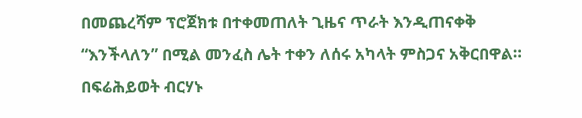በመጨረሻም ፕሮጀክቱ በተቀመጠለት ጊዜና ጥራት እንዲጠናቀቅ “እንችላለን” በሚል መንፈስ ሌት ተቀን ለሰሩ አካላት ምስጋና አቅርበዋል።
በፍሬሕይወት ብርሃኑ